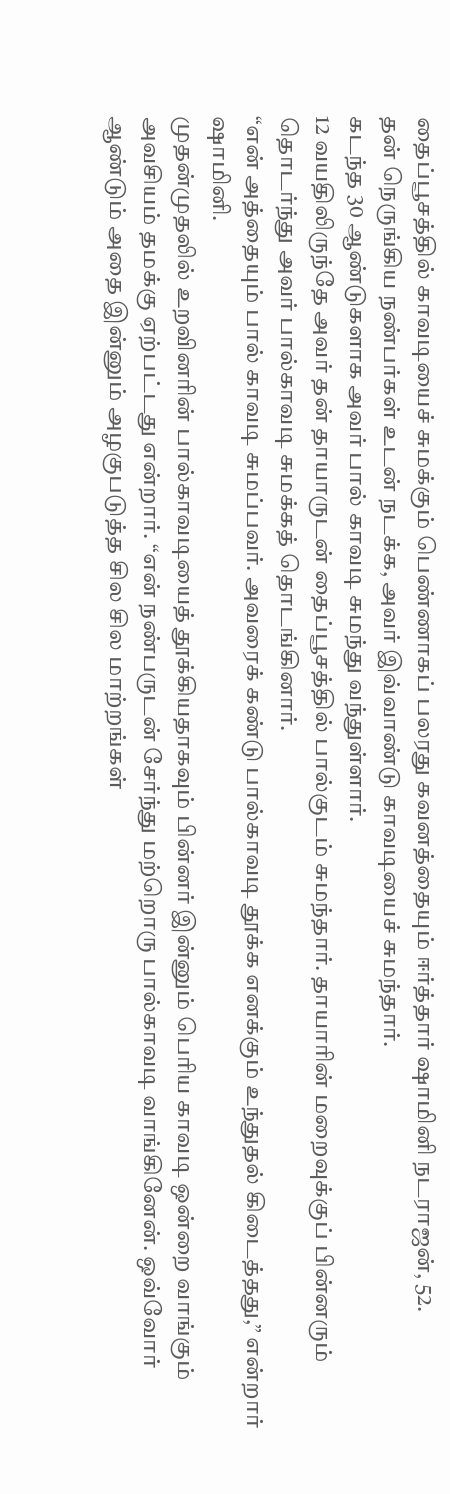தைப்பூசத்தில் காவடியைச் சுமக்கும் பெண்ணாகப் பலரது கவனத்தையும் ஈர்த்தார் ஷாமினி நடராஜன், 52.
தன் நெருங்கிய நண்பர்கள் உடன் நடக்க, அவர் இவ்வாண்டு காவடியைச் சுமந்தார்.
கடந்த 30 ஆண்டுகளாக அவர் பால் காவடி சுமந்து வந்துள்ளார்.
12 வயதிலிருந்தே அவர் தன் தாயாருடன் தைப்பூசத்தில் பால்குடம் சுமந்தார். தாயாரின் மறைவுக்குப் பின்னரும் தொடர்ந்து அவர் பால்காவடி சுமக்கத் தொடங்கினார்.
“என் அத்தையும் பால் காவடி சுமப்பவர். அவரைக் கண்டு பால்காவடி தூக்க எனக்கும் உந்துதல் கிடைத்தது,” என்றார் ஷாமினி.
முதன்முதலில் உறவினரின் பால்காவடியைத் தூக்கியதாகவும் பின்னர் இன்னும் பெரிய காவடி ஒன்றை வாங்கும் அவசியம் தமக்கு ஏற்பட்டது என்றார். “என் நண்பருடன் சேர்ந்து மற்றொரு பால்காவடி வாங்கினேன். ஒவ்வோர் ஆண்டும் அதை இன்னும் அழகுபடுத்த சில சில மாற்றங்கள்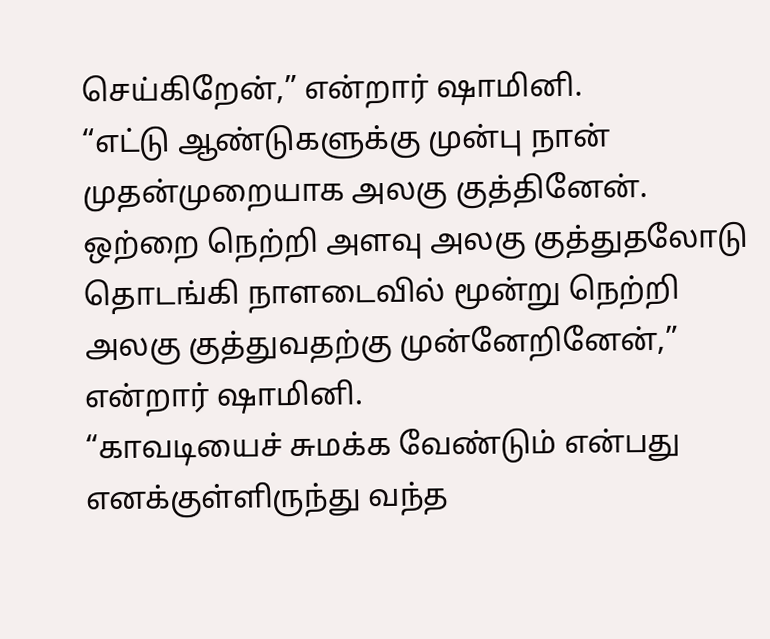செய்கிறேன்,” என்றார் ஷாமினி.
“எட்டு ஆண்டுகளுக்கு முன்பு நான் முதன்முறையாக அலகு குத்தினேன். ஒற்றை நெற்றி அளவு அலகு குத்துதலோடு தொடங்கி நாளடைவில் மூன்று நெற்றி அலகு குத்துவதற்கு முன்னேறினேன்,” என்றார் ஷாமினி.
“காவடியைச் சுமக்க வேண்டும் என்பது எனக்குள்ளிருந்து வந்த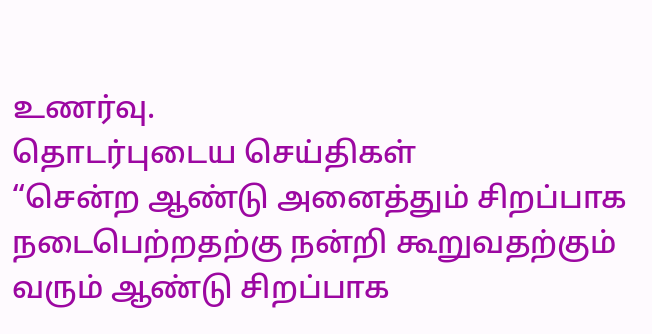உணர்வு.
தொடர்புடைய செய்திகள்
“சென்ற ஆண்டு அனைத்தும் சிறப்பாக நடைபெற்றதற்கு நன்றி கூறுவதற்கும் வரும் ஆண்டு சிறப்பாக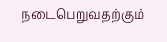நடைபெறுவதற்கும்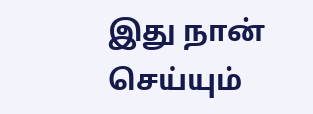இது நான் செய்யும்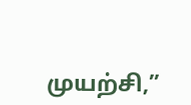முயற்சி,”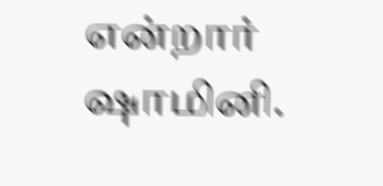என்றார் ஷாமினி.